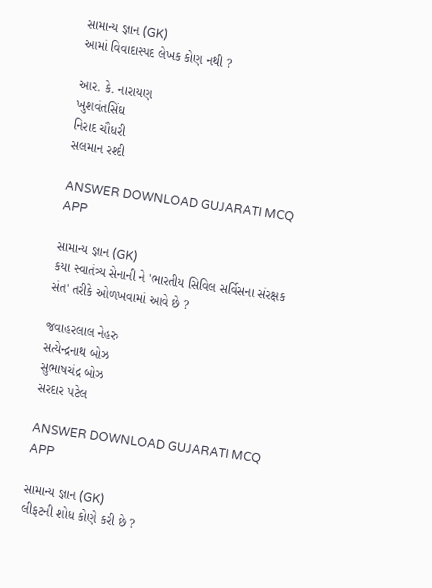સામાન્ય જ્ઞાન (GK)
આમાં વિવાદાસ્પદ લેખક કોણ નથી ?

આર. કે. નારાયણ
ખુશવંતસિંઘ
નિરાદ ચૌધરી
સલમાન રશ્દી

ANSWER DOWNLOAD GUJARATI MCQ APP

સામાન્ય જ્ઞાન (GK)
કયા સ્વાતંત્ર્ય સેનાની ને 'ભારતીય સિવિલ સર્વિસના સંરક્ષક સંત' તરીકે ઓળખવામાં આવે છે ?

જવાહરલાલ નેહરુ
સત્યેન્દ્રનાથ બોઝ
સુભાષચંદ્ર બોઝ
સરદાર પટેલ

ANSWER DOWNLOAD GUJARATI MCQ APP

સામાન્ય જ્ઞાન (GK)
લીફટની શોધ કોણે કરી છે ?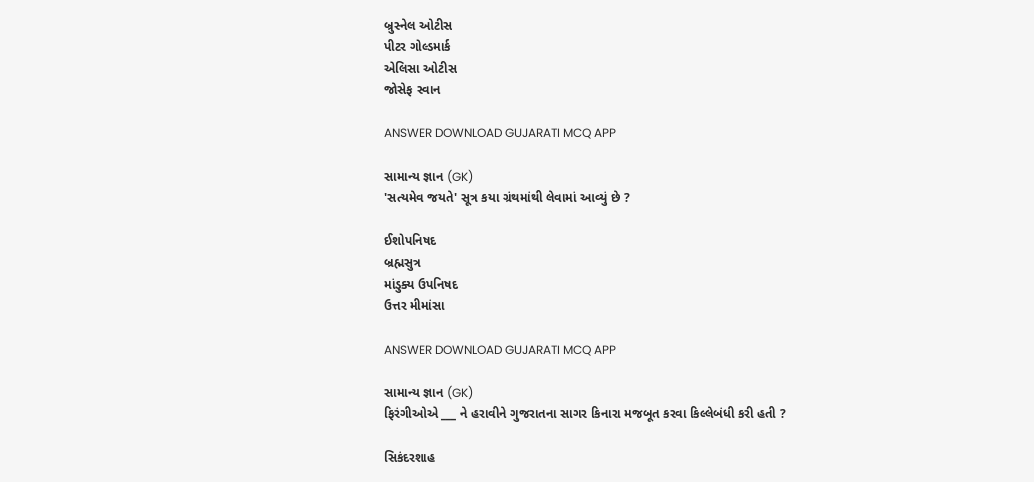બ્રુસ્નેલ ઓટીસ
પીટર ગોલ્ડમાર્ક
એલિસા ઓટીસ
જોસેફ સ્વાન

ANSWER DOWNLOAD GUJARATI MCQ APP

સામાન્ય જ્ઞાન (GK)
'સત્યમેવ જયતે' સૂત્ર કયા ગ્રંથમાંથી લેવામાં આવ્યું છે ?

ઈશોપનિષદ
બ્રહ્મસુત્ર
માંડુક્ય ઉપનિષદ
ઉત્તર મીમાંસા

ANSWER DOWNLOAD GUJARATI MCQ APP

સામાન્ય જ્ઞાન (GK)
ફિરંગીઓએ ___ ને હરાવીને ગુજરાતના સાગર કિનારા મજબૂત કરવા કિલ્લેબંધી કરી હતી ?

સિકંદરશાહ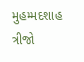મુહમ્મદશાહ ત્રીજો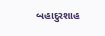બહાદુરશાહ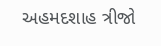અહમદશાહ ત્રીજો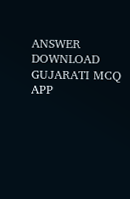ANSWER DOWNLOAD GUJARATI MCQ APP